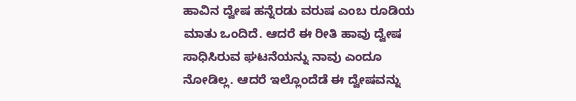ಹಾವಿನ ದ್ವೇಷ ಹನ್ನೆರಡು ವರುಷ ಎಂಬ ರೂಡಿಯ ಮಾತು ಒಂದಿದೆ. ಆದರೆ ಈ ರೀತಿ ಹಾವು ದ್ವೇಷ ಸಾಧಿಸಿರುವ ಘಟನೆಯನ್ನು ನಾವು ಎಂದೂ ನೋಡಿಲ್ಲ. ಆದರೆ ಇಲ್ಲೊಂದೆಡೆ ಈ ದ್ವೇಷವನ್ನು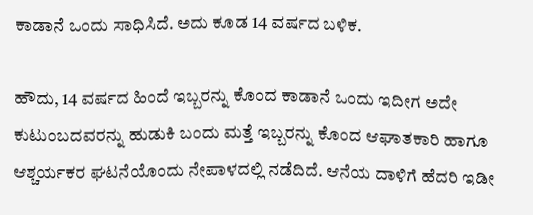ಕಾಡಾನೆ ಒಂದು ಸಾಧಿಸಿದೆ. ಅದು ಕೂಡ 14 ವರ್ಷದ ಬಳಿಕ.

ಹೌದು, 14 ವರ್ಷದ ಹಿಂದೆ ಇಬ್ಬರನ್ನು ಕೊಂದ ಕಾಡಾನೆ ಒಂದು ಇದೀಗ ಅದೇ ಕುಟುಂಬದವರನ್ನು ಹುಡುಕಿ ಬಂದು ಮತ್ತೆ ಇಬ್ಬರನ್ನು ಕೊಂದ ಆಘಾತಕಾರಿ ಹಾಗೂ ಆಶ್ಚರ್ಯಕರ ಘಟನೆಯೊಂದು ನೇಪಾಳದಲ್ಲಿ ನಡೆದಿದೆ. ಆನೆಯ ದಾಳಿಗೆ ಹೆದರಿ ಇಡೀ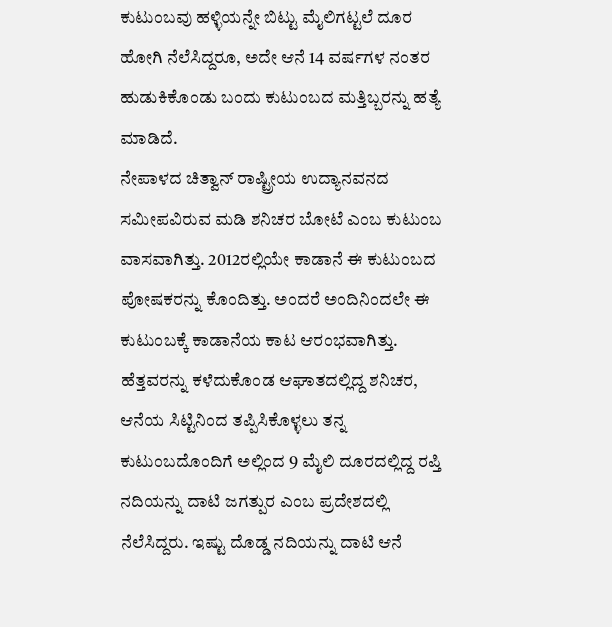ಕುಟುಂಬವು ಹಳ್ಳಿಯನ್ನೇ ಬಿಟ್ಟು ಮೈಲಿಗಟ್ಟಲೆ ದೂರ ಹೋಗಿ ನೆಲೆಸಿದ್ದರೂ, ಅದೇ ಆನೆ 14 ವರ್ಷಗಳ ನಂತರ ಹುಡುಕಿಕೊಂಡು ಬಂದು ಕುಟುಂಬದ ಮತ್ತಿಬ್ಬರನ್ನು ಹತ್ಯೆ ಮಾಡಿದೆ.
ನೇಪಾಳದ ಚಿತ್ವಾನ್ ರಾಷ್ಟ್ರೀಯ ಉದ್ಯಾನವನದ ಸಮೀಪವಿರುವ ಮಡಿ ಶನಿಚರ ಬೋಟೆ ಎಂಬ ಕುಟುಂಬ ವಾಸವಾಗಿತ್ತು. 2012ರಲ್ಲಿಯೇ ಕಾಡಾನೆ ಈ ಕುಟುಂಬದ ಪೋಷಕರನ್ನು ಕೊಂದಿತ್ತು. ಅಂದರೆ ಅಂದಿನಿಂದಲೇ ಈ ಕುಟುಂಬಕ್ಕೆ ಕಾಡಾನೆಯ ಕಾಟ ಆರಂಭವಾಗಿತ್ತು. ಹೆತ್ತವರನ್ನು ಕಳೆದುಕೊಂಡ ಆಘಾತದಲ್ಲಿದ್ದ ಶನಿಚರ, ಆನೆಯ ಸಿಟ್ಟಿನಿಂದ ತಪ್ಪಿಸಿಕೊಳ್ಳಲು ತನ್ನ ಕುಟುಂಬದೊಂದಿಗೆ ಅಲ್ಲಿಂದ 9 ಮೈಲಿ ದೂರದಲ್ಲಿದ್ದ ರಪ್ತಿ ನದಿಯನ್ನು ದಾಟಿ ಜಗತ್ಪುರ ಎಂಬ ಪ್ರದೇಶದಲ್ಲಿ ನೆಲೆಸಿದ್ದರು. ಇಷ್ಟು ದೊಡ್ಡ ನದಿಯನ್ನು ದಾಟಿ ಆನೆ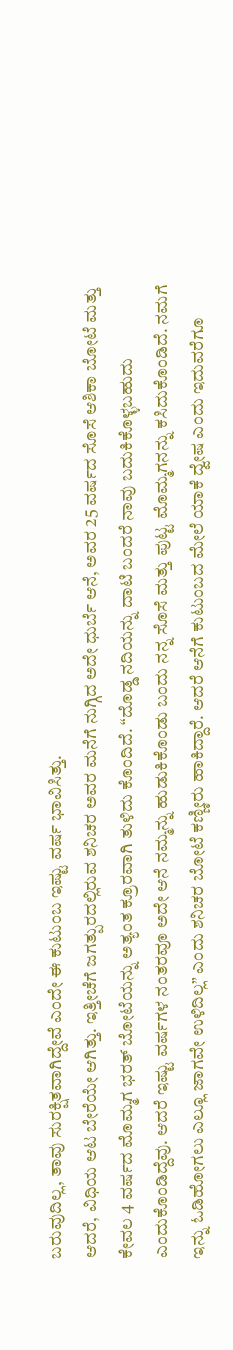ಬರುವುದಿಲ್ಲ, ತಾವು ಸುರಕ್ಷಿತವಾಗಿದ್ದೇವೆ ಎಂದೇ ಈ ಕುಟುಂಬ ಇಷ್ಟು ವರ್ಷ ಭಾವಿಸಿತ್ತು.
ಆದರೆ, ವಿಧಿಯ ಆಟ ಬೇರೆಯೇ ಆಗಿತ್ತು. ಇತ್ತೀಚೆಗೆ ಜಗತ್ಪುರದಲ್ಲಿರುವ ಶನಿಚರ ಅವರ ಮನೆಗೆ ನುಗ್ಗಿದ ಅದೇ ಧುರ್ಬೆ ಆನೆ, ಅವರ 25 ವರ್ಷದ ಸೊಸೆ ಆಶಿಕಾ ಬೋಟೆ ಮತ್ತು ಕೇವಲ 4 ವರ್ಷದ ಮೊಮ್ಮಗ ಭರತ್ ಬೋಟೆಯನ್ನು ಅತ್ಯಂತ ಕ್ರೂರವಾಗಿ ತುಳಿದು ಕೊಂದಿದೆ. “ದೊಡ್ಡ ನದಿಯನ್ನು ದಾಟಿ ಬಂದರೆ ನಾವು ಬದುಕಿಕೊಳ್ಳಬಹುದು ಎಂದುಕೊಂಡಿದ್ದೆವು. ಆದರೆ ಇಷ್ಟು ವರ್ಷಗಳ ನಂತರವೂ ಅದೇ ಆನೆ ನಮ್ಮನ್ನು ಹುಡುಕಿಕೊಂಡು ಬಂದು ನನ್ನ ಸೊಸೆ ಮತ್ತು ಪುಟ್ಟ ಮೊಮ್ಮಗನನ್ನು ಕಸಿದುಕೊಂಡಿದೆ. ನಮಗೆ ಇನ್ನು ಓಡಿಹೋಗಲು ಎಲ್ಲೂ ಜಾಗವೇ ಉಳಿದಿಲ್ಲ” ಎಂದು ಶನಿಚರ ಬೋಟೆ ಕಣ್ಣೀರು ಹಾಕಿದ್ದಾರೆ. ಆದರೆ ಆನೆಗೆ ಕುಟುಂಬದ ಮೇಲೆ ಯಾಕೆ ದ್ವೇಷ ಎಂದು ಇದುವರೆಗೂ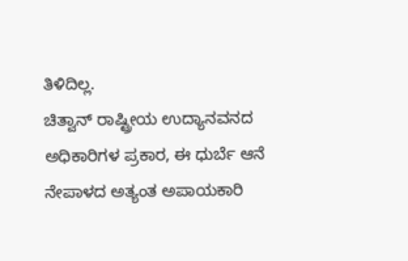ತಿಳಿದಿಲ್ಲ.
ಚಿತ್ವಾನ್ ರಾಷ್ಟ್ರೀಯ ಉದ್ಯಾನವನದ ಅಧಿಕಾರಿಗಳ ಪ್ರಕಾರ, ಈ ಧುರ್ಬೆ ಆನೆ ನೇಪಾಳದ ಅತ್ಯಂತ ಅಪಾಯಕಾರಿ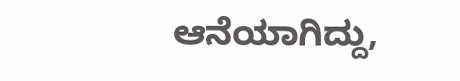ಆನೆಯಾಗಿದ್ದು,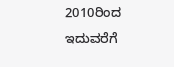2010ರಿಂದ ಇದುವರೆಗೆ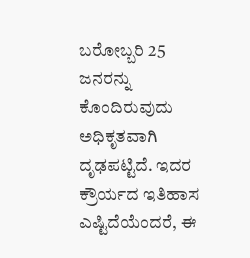ಬರೋಬ್ಬರಿ 25 ಜನರನ್ನು ಕೊಂದಿರುವುದು ಅಧಿಕೃತವಾಗಿ ದೃಢಪಟ್ಟಿದೆ. ಇದರ ಕ್ರೌರ್ಯದ ಇತಿಹಾಸ ಎಷ್ಟಿದೆಯೆಂದರೆ, ಈ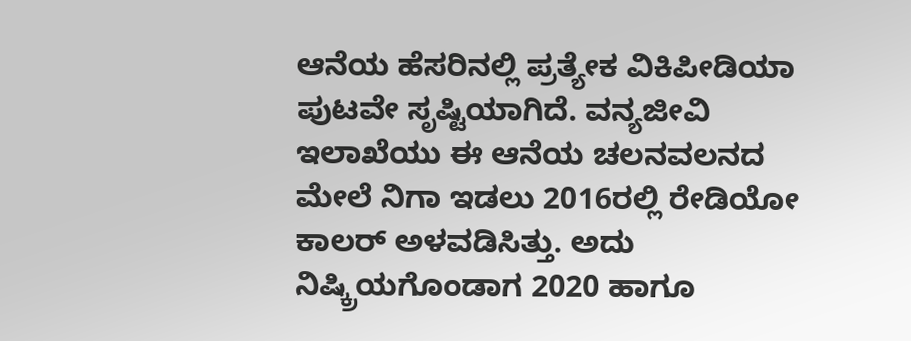ಆನೆಯ ಹೆಸರಿನಲ್ಲಿ ಪ್ರತ್ಯೇಕ ವಿಕಿಪೀಡಿಯಾ ಪುಟವೇ ಸೃಷ್ಟಿಯಾಗಿದೆ. ವನ್ಯಜೀವಿ ಇಲಾಖೆಯು ಈ ಆನೆಯ ಚಲನವಲನದ ಮೇಲೆ ನಿಗಾ ಇಡಲು 2016ರಲ್ಲಿ ರೇಡಿಯೋ ಕಾಲರ್ ಅಳವಡಿಸಿತ್ತು. ಅದು ನಿಷ್ಕ್ರಿಯಗೊಂಡಾಗ 2020 ಹಾಗೂ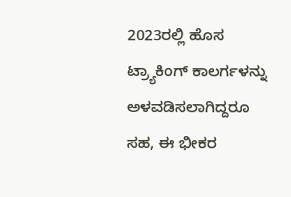2023ರಲ್ಲಿ ಹೊಸ ಟ್ರ್ಯಾಕಿಂಗ್ ಕಾಲರ್ಗಳನ್ನು ಅಳವಡಿಸಲಾಗಿದ್ದರೂ ಸಹ, ಈ ಭೀಕರ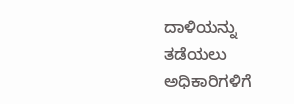ದಾಳಿಯನ್ನು ತಡೆಯಲು ಅಧಿಕಾರಿಗಳಿಗೆ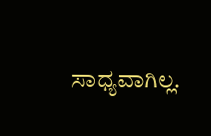ಸಾಧ್ಯವಾಗಿಲ್ಲ.